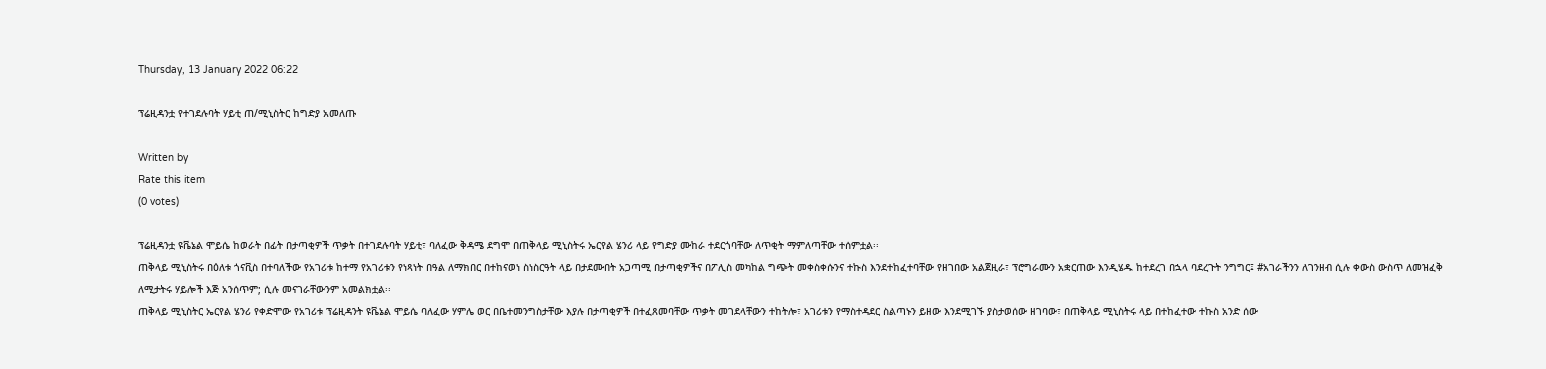Thursday, 13 January 2022 06:22

ፕሬዚዳንቷ የተገደሉባት ሃይቲ ጠ/ሚኒስትር ከግድያ አመለጡ

Written by
Rate this item
(0 votes)

ፕሬዚዳንቷ ዩቬኔል ሞይሴ ከወራት በፊት በታጣቂዎች ጥቃት በተገደሉባት ሃይቲ፣ ባለፈው ቅዳሜ ደግሞ በጠቅላይ ሚኒስትሩ ኤርየል ሄንሪ ላይ የግድያ ሙከራ ተደርጎባቸው ለጥቂት ማምለጣቸው ተሰምቷል፡፡
ጠቅላይ ሚኒስትሩ በዕለቱ ጎናቪስ በተባለችው የአገሪቱ ከተማ የአገሪቱን የነጻነት በዓል ለማክበር በተከናወነ ስነስርዓት ላይ በታደሙበት አጋጣሚ በታጣቂዎችና በፖሊስ መካከል ግጭት መቀስቀሱንና ተኩስ እንደተከፈተባቸው የዘገበው አልጀዚራ፣ ፕሮግራሙን አቋርጠው እንዲሄዱ ከተደረገ በኋላ ባደረጉት ንግግር፤ #አገራችንን ለገንዘብ ሲሉ ቀውስ ውስጥ ለመዝፈቅ ለሚታትሩ ሃይሎች እጅ አንሰጥም; ሲሉ መናገራቸውንም አመልክቷል፡፡
ጠቅላይ ሚኒስትር ኤርየል ሄንሪ የቀድሞው የአገሪቱ ፕሬዚዳንት ዩቬኔል ሞይሴ ባለፈው ሃምሌ ወር በቤተመንግስታቸው እያሉ በታጣቂዎች በተፈጸመባቸው ጥቃት መገደላቸውን ተከትሎ፣ አገሪቱን የማስተዳደር ስልጣኑን ይዘው እንደሚገኙ ያስታወሰው ዘገባው፣ በጠቅላይ ሚኒስትሩ ላይ በተከፈተው ተኩስ አንድ ሰው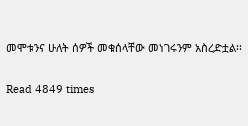መሞቱንና ሁለት ሰዎች መቁሰላቸው መነገሩንም አስረድቷል፡፡

Read 4849 times